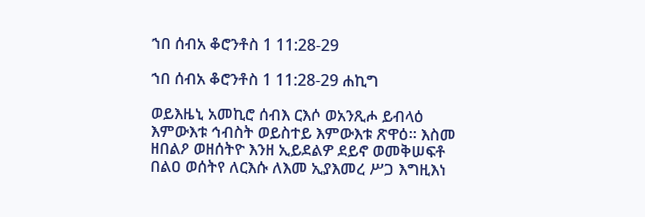ኀበ ሰብአ ቆሮንቶስ 1 11:28-29

ኀበ ሰብአ ቆሮንቶስ 1 11:28-29 ሐኪግ

ወይእዜኒ አመኪሮ ሰብእ ርእሶ ወአንጺሖ ይብላዕ እምውእቱ ኅብስት ወይስተይ እምውእቱ ጽዋዕ። እስመ ዘበልዖ ወዘሰትዮ እንዘ ኢይደልዎ ደይኖ ወመቅሠፍቶ በልዐ ወሰትየ ለርእሱ ለእመ ኢያእመረ ሥጋ እግዚእነ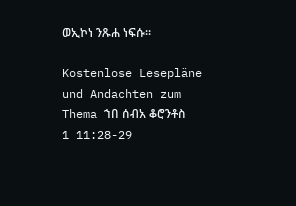ወኢኮነ ንጹሐ ነፍሱ።

Kostenlose Lesepläne und Andachten zum Thema ኀበ ሰብአ ቆሮንቶስ 1 11:28-29